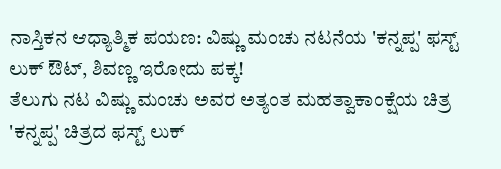ನಾಸ್ತಿಕನ ಆಧ್ಯಾತ್ಮಿಕ ಪಯಣ: ವಿಷ್ಣು ಮಂಚು ನಟನೆಯ 'ಕನ್ನಪ್ಪ' ಫಸ್ಟ್ ಲುಕ್ ಔಟ್, ಶಿವಣ್ಣ ಇರೋದು ಪಕ್ಕ!
ತೆಲುಗು ನಟ ವಿಷ್ಣು ಮಂಚು ಅವರ ಅತ್ಯಂತ ಮಹತ್ವಾಕಾಂಕ್ಷೆಯ ಚಿತ್ರ 'ಕನ್ನಪ್ಪ' ಚಿತ್ರದ ಫಸ್ಟ್ ಲುಕ್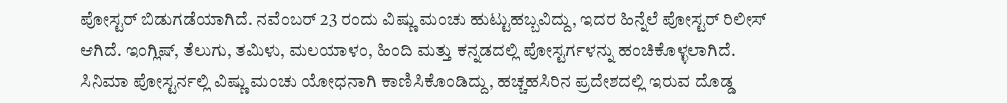ಪೋಸ್ಟರ್ ಬಿಡುಗಡೆಯಾಗಿದೆ. ನವೆಂಬರ್ 23 ರಂದು ವಿಷ್ಣು ಮಂಚು ಹುಟ್ಟುಹಬ್ಬವಿದ್ದು, ಇದರ ಹಿನ್ನೆಲೆ ಪೋಸ್ಟರ್ ರಿಲೀಸ್ ಆಗಿದೆ. ಇಂಗ್ಲಿಷ್, ತೆಲುಗು, ತಮಿಳು, ಮಲಯಾಳಂ, ಹಿಂದಿ ಮತ್ತು ಕನ್ನಡದಲ್ಲಿ ಪೋಸ್ಟರ್ಗಳನ್ನು ಹಂಚಿಕೊಳ್ಳಲಾಗಿದೆ.
ಸಿನಿಮಾ ಪೋಸ್ಟರ್ನಲ್ಲಿ ವಿಷ್ಣು ಮಂಚು ಯೋಧನಾಗಿ ಕಾಣಿಸಿಕೊಂಡಿದ್ದು, ಹಚ್ಚಹಸಿರಿನ ಪ್ರದೇಶದಲ್ಲಿ ಇರುವ ದೊಡ್ಡ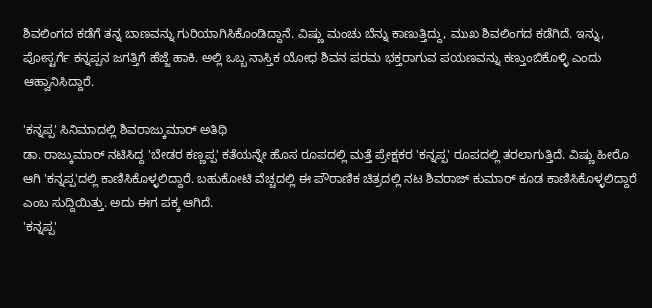ಶಿವಲಿಂಗದ ಕಡೆಗೆ ತನ್ನ ಬಾಣವನ್ನು ಗುರಿಯಾಗಿಸಿಕೊಂಡಿದ್ದಾನೆ. ವಿಷ್ಣು ಮಂಚು ಬೆನ್ನು ಕಾಣುತ್ತಿದ್ದು, ಮುಖ ಶಿವಲಿಂಗದ ಕಡೆಗಿದೆ. ಇನ್ನು, ಪೋಸ್ಟರ್ಗೆ ಕನ್ನಪ್ಪನ ಜಗತ್ತಿಗೆ ಹೆಜ್ಜೆ ಹಾಕಿ. ಅಲ್ಲಿ ಒಬ್ಬ ನಾಸ್ತಿಕ ಯೋಧ ಶಿವನ ಪರಮ ಭಕ್ತರಾಗುವ ಪಯಣವನ್ನು ಕಣ್ತುಂಬಿಕೊಳ್ಳಿ ಎಂದು ಆಹ್ವಾನಿಸಿದ್ದಾರೆ.

'ಕನ್ನಪ್ಪ' ಸಿನಿಮಾದಲ್ಲಿ ಶಿವರಾಜ್ಕುಮಾರ್ ಅತಿಥಿ
ಡಾ. ರಾಜ್ಕುಮಾರ್ ನಟಿಸಿದ್ದ 'ಬೇಡರ ಕಣ್ಣಪ್ಪ' ಕತೆಯನ್ನೇ ಹೊಸ ರೂಪದಲ್ಲಿ ಮತ್ತೆ ಪ್ರೇಕ್ಷಕರ 'ಕನ್ನಪ್ಪ' ರೂಪದಲ್ಲಿ ತರಲಾಗುತ್ತಿದೆ. ವಿಷ್ಣು ಹೀರೊ ಆಗಿ 'ಕನ್ನಪ್ಪ'ದಲ್ಲಿ ಕಾಣಿಸಿಕೊಳ್ಳಲಿದ್ದಾರೆ. ಬಹುಕೋಟಿ ವೆಚ್ಚದಲ್ಲಿ ಈ ಪೌರಾಣಿಕ ಚಿತ್ರದಲ್ಲಿ ನಟ ಶಿವರಾಜ್ ಕುಮಾರ್ ಕೂಡ ಕಾಣಿಸಿಕೊಳ್ಳಲಿದ್ದಾರೆ ಎಂಬ ಸುದ್ದಿಯಿತ್ತು. ಅದು ಈಗ ಪಕ್ಕ ಆಗಿದೆ.
'ಕನ್ನಪ್ಪ'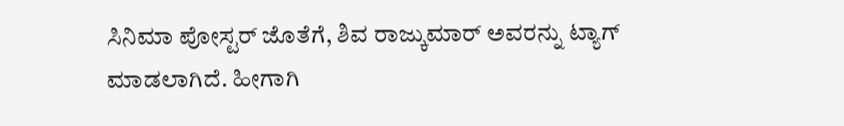ಸಿನಿಮಾ ಪೋಸ್ಟರ್ ಜೊತೆಗೆ, ಶಿವ ರಾಜ್ಕುಮಾರ್ ಅವರನ್ನು ಟ್ಯಾಗ್ ಮಾಡಲಾಗಿದೆ. ಹೀಗಾಗಿ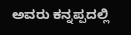ಅವರು ಕನ್ನಪ್ಪದಲ್ಲಿ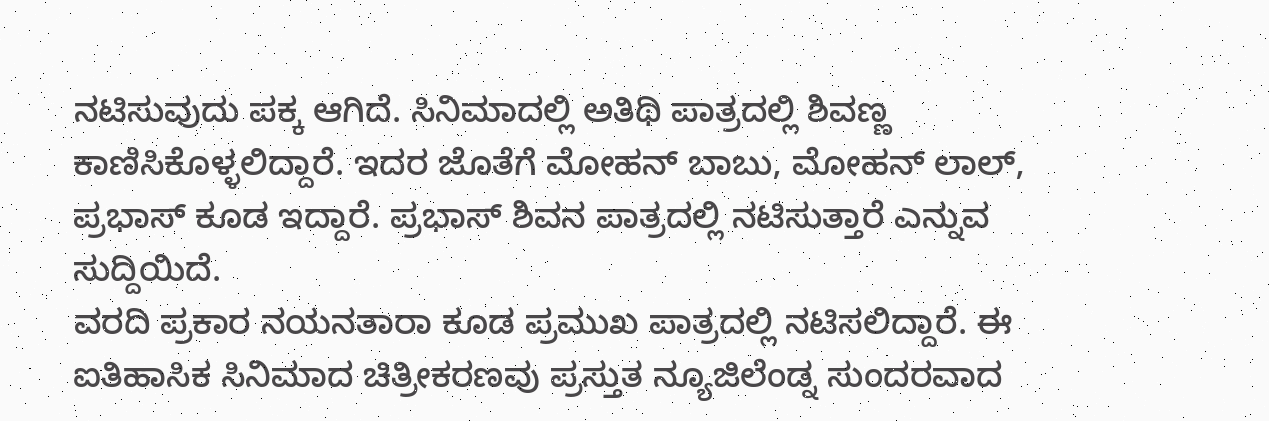ನಟಿಸುವುದು ಪಕ್ಕ ಆಗಿದೆ. ಸಿನಿಮಾದಲ್ಲಿ ಅತಿಥಿ ಪಾತ್ರದಲ್ಲಿ ಶಿವಣ್ಣ ಕಾಣಿಸಿಕೊಳ್ಳಲಿದ್ದಾರೆ. ಇದರ ಜೊತೆಗೆ ಮೋಹನ್ ಬಾಬು, ಮೋಹನ್ ಲಾಲ್, ಪ್ರಭಾಸ್ ಕೂಡ ಇದ್ದಾರೆ. ಪ್ರಭಾಸ್ ಶಿವನ ಪಾತ್ರದಲ್ಲಿ ನಟಿಸುತ್ತಾರೆ ಎನ್ನುವ ಸುದ್ದಿಯಿದೆ.
ವರದಿ ಪ್ರಕಾರ ನಯನತಾರಾ ಕೂಡ ಪ್ರಮುಖ ಪಾತ್ರದಲ್ಲಿ ನಟಿಸಲಿದ್ದಾರೆ. ಈ ಐತಿಹಾಸಿಕ ಸಿನಿಮಾದ ಚಿತ್ರೀಕರಣವು ಪ್ರಸ್ತುತ ನ್ಯೂಜಿಲೆಂಡ್ನ ಸುಂದರವಾದ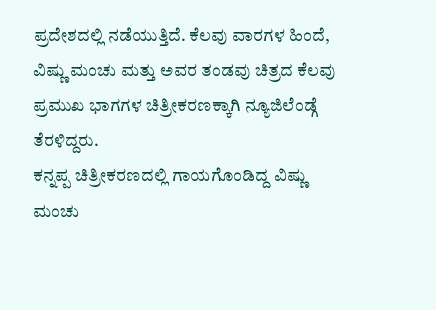ಪ್ರದೇಶದಲ್ಲಿ ನಡೆಯುತ್ತಿದೆ. ಕೆಲವು ವಾರಗಳ ಹಿಂದೆ, ವಿಷ್ಣು ಮಂಚು ಮತ್ತು ಅವರ ತಂಡವು ಚಿತ್ರದ ಕೆಲವು ಪ್ರಮುಖ ಭಾಗಗಳ ಚಿತ್ರೀಕರಣಕ್ಕಾಗಿ ನ್ಯೂಜಿಲೆಂಡ್ಗೆ ತೆರಳಿದ್ದರು.
ಕನ್ನಪ್ಪ ಚಿತ್ರೀಕರಣದಲ್ಲಿ ಗಾಯಗೊಂಡಿದ್ದ ವಿಷ್ಣು ಮಂಚು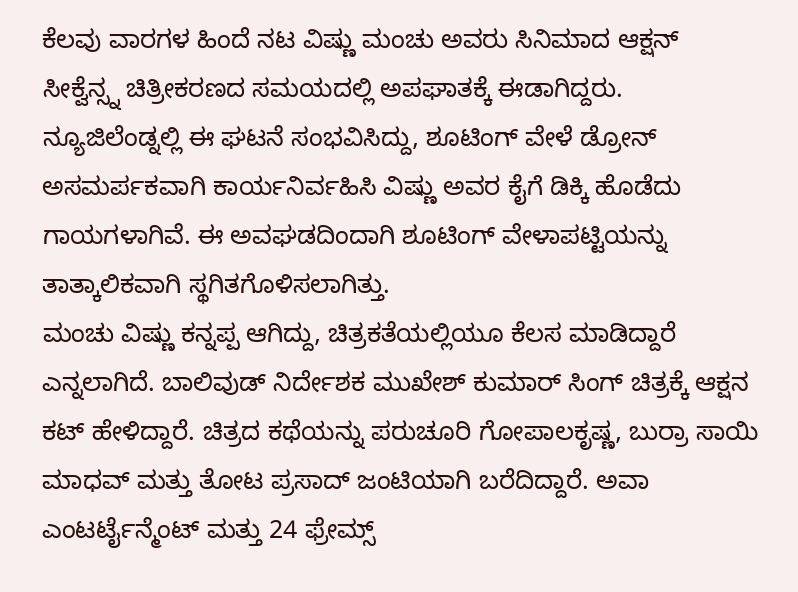ಕೆಲವು ವಾರಗಳ ಹಿಂದೆ ನಟ ವಿಷ್ಣು ಮಂಚು ಅವರು ಸಿನಿಮಾದ ಆಕ್ಷನ್ ಸೀಕ್ವೆನ್ಸ್ನ ಚಿತ್ರೀಕರಣದ ಸಮಯದಲ್ಲಿ ಅಪಘಾತಕ್ಕೆ ಈಡಾಗಿದ್ದರು. ನ್ಯೂಜಿಲೆಂಡ್ನಲ್ಲಿ ಈ ಘಟನೆ ಸಂಭವಿಸಿದ್ದು, ಶೂಟಿಂಗ್ ವೇಳೆ ಡ್ರೋನ್ ಅಸಮರ್ಪಕವಾಗಿ ಕಾರ್ಯನಿರ್ವಹಿಸಿ ವಿಷ್ಣು ಅವರ ಕೈಗೆ ಡಿಕ್ಕಿ ಹೊಡೆದು ಗಾಯಗಳಾಗಿವೆ. ಈ ಅವಘಡದಿಂದಾಗಿ ಶೂಟಿಂಗ್ ವೇಳಾಪಟ್ಟಿಯನ್ನು ತಾತ್ಕಾಲಿಕವಾಗಿ ಸ್ಥಗಿತಗೊಳಿಸಲಾಗಿತ್ತು.
ಮಂಚು ವಿಷ್ಣು ಕನ್ನಪ್ಪ ಆಗಿದ್ದು, ಚಿತ್ರಕತೆಯಲ್ಲಿಯೂ ಕೆಲಸ ಮಾಡಿದ್ದಾರೆ ಎನ್ನಲಾಗಿದೆ. ಬಾಲಿವುಡ್ ನಿರ್ದೇಶಕ ಮುಖೇಶ್ ಕುಮಾರ್ ಸಿಂಗ್ ಚಿತ್ರಕ್ಕೆ ಆಕ್ಷನ ಕಟ್ ಹೇಳಿದ್ದಾರೆ. ಚಿತ್ರದ ಕಥೆಯನ್ನು ಪರುಚೂರಿ ಗೋಪಾಲಕೃಷ್ಣ, ಬುರ್ರಾ ಸಾಯಿ ಮಾಧವ್ ಮತ್ತು ತೋಟ ಪ್ರಸಾದ್ ಜಂಟಿಯಾಗಿ ಬರೆದಿದ್ದಾರೆ. ಅವಾ ಎಂಟರ್ಟೈನ್ಮೆಂಟ್ ಮತ್ತು 24 ಫ್ರೇಮ್ಸ್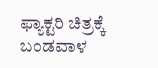ಫ್ಯಾಕ್ಟರಿ ಚಿತ್ರಕ್ಕೆ ಬಂಡವಾಳ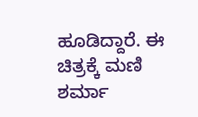ಹೂಡಿದ್ದಾರೆ. ಈ ಚಿತ್ರಕ್ಕೆ ಮಣಿ ಶರ್ಮಾ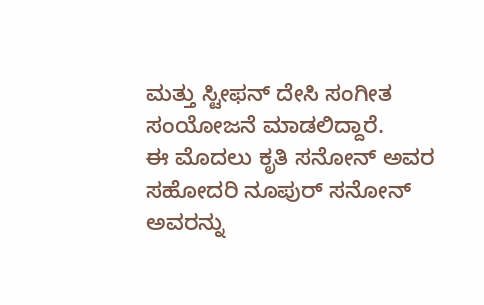ಮತ್ತು ಸ್ಟೀಫನ್ ದೇಸಿ ಸಂಗೀತ ಸಂಯೋಜನೆ ಮಾಡಲಿದ್ದಾರೆ.
ಈ ಮೊದಲು ಕೃತಿ ಸನೋನ್ ಅವರ ಸಹೋದರಿ ನೂಪುರ್ ಸನೋನ್ ಅವರನ್ನು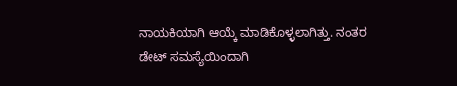ನಾಯಕಿಯಾಗಿ ಆಯ್ಕೆ ಮಾಡಿಕೊಳ್ಳಲಾಗಿತ್ತು. ನಂತರ ಡೇಟ್ ಸಮಸ್ಯೆಯಿಂದಾಗಿ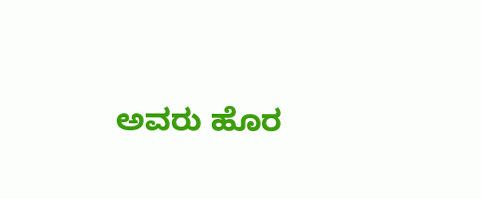ಅವರು ಹೊರ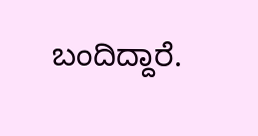ಬಂದಿದ್ದಾರೆ.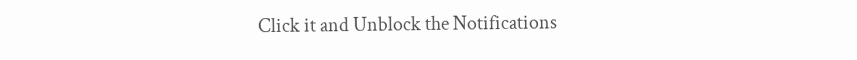Click it and Unblock the Notifications